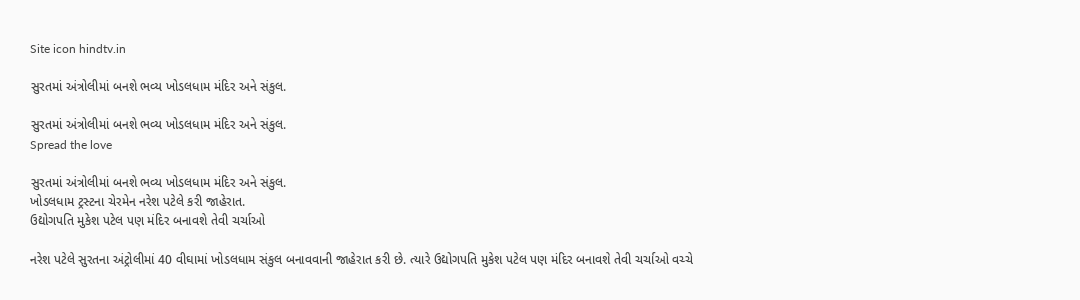Site icon hindtv.in

સુરતમાં અંત્રોલીમાં બનશે ભવ્ય ખોડલધામ મંદિર અને સંકુલ.

સુરતમાં અંત્રોલીમાં બનશે ભવ્ય ખોડલધામ મંદિર અને સંકુલ.
Spread the love

સુરતમાં અંત્રોલીમાં બનશે ભવ્ય ખોડલધામ મંદિર અને સંકુલ.
ખોડલધામ ટ્રસ્ટના ચેરમેન નરેશ પટેલે કરી જાહેરાત.
ઉદ્યોગપતિ મુકેશ પટેલ પણ મંદિર બનાવશે તેવી ચર્ચાઓ

નરેશ પટેલે સુરતના અંટ્રોલીમાં 40 વીઘામાં ખોડલધામ સંકુલ બનાવવાની જાહેરાત કરી છે. ત્યારે ઉદ્યોગપતિ મુકેશ પટેલ પણ મંદિર બનાવશે તેવી ચર્ચાઓ વચ્ચે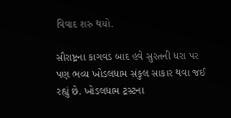વિવાદ શરુ થયો.

સૌરાષ્ટ્રના કાગવડ બાદ હવે સુરતની ધરા પર પણ ભવ્ય ખોડલધામ સંકુલ સાકાર થવા જઈ રહ્યું છે. ખોડલધામ ટ્રસ્ટના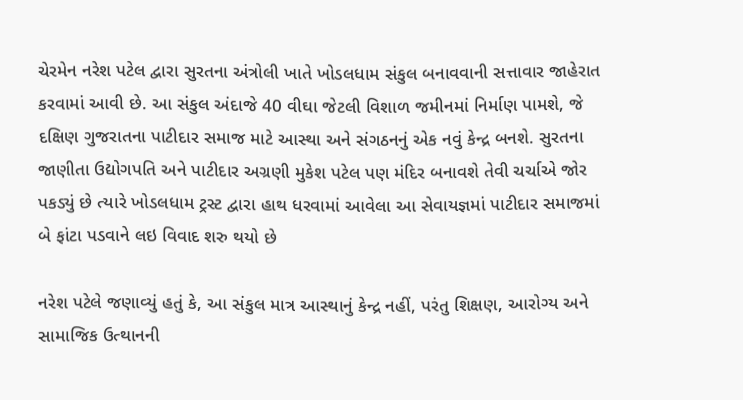ચેરમેન નરેશ પટેલ દ્વારા સુરતના અંત્રોલી ખાતે ખોડલધામ સંકુલ બનાવવાની સત્તાવાર જાહેરાત કરવામાં આવી છે. આ સંકુલ અંદાજે 40 વીઘા જેટલી વિશાળ જમીનમાં નિર્માણ પામશે, જે દક્ષિણ ગુજરાતના પાટીદાર સમાજ માટે આસ્થા અને સંગઠનનું એક નવું કેન્દ્ર બનશે. સુરતના જાણીતા ઉદ્યોગપતિ અને પાટીદાર અગ્રણી મુકેશ પટેલ પણ મંદિર બનાવશે તેવી ચર્ચાએ જોર પકડ્યું છે ત્યારે ખોડલધામ ટ્રસ્ટ દ્વારા હાથ ધરવામાં આવેલા આ સેવાયજ્ઞમાં પાટીદાર સમાજમાં બે ફાંટા પડવાને લઇ વિવાદ શરુ થયો છે

નરેશ પટેલે જણાવ્યું હતું કે, આ સંકુલ માત્ર આસ્થાનું કેન્દ્ર નહીં, પરંતુ શિક્ષણ, આરોગ્ય અને સામાજિક ઉત્થાનની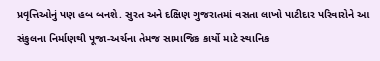પ્રવૃત્તિઓનું પણ હબ બનશે. સુરત અને દક્ષિણ ગુજરાતમાં વસતા લાખો પાટીદાર પરિવારોને આ સંકુલના નિર્માણથી પૂજા-અર્ચના તેમજ સામાજિક કાર્યો માટે સ્થાનિક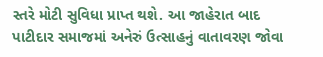સ્તરે મોટી સુવિધા પ્રાપ્ત થશે. આ જાહેરાત બાદ પાટીદાર સમાજમાં અનેરું ઉત્સાહનું વાતાવરણ જોવા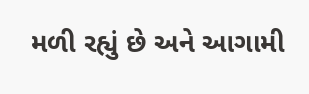મળી રહ્યું છે અને આગામી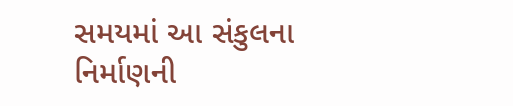સમયમાં આ સંકુલના નિર્માણની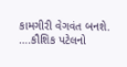કામગીરી વેગવંત બનશે.
….કૌશિક પટેલનો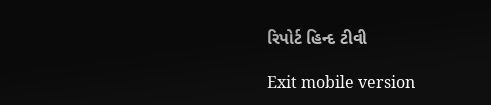રિપોર્ટ હિન્દ ટીવી

Exit mobile version